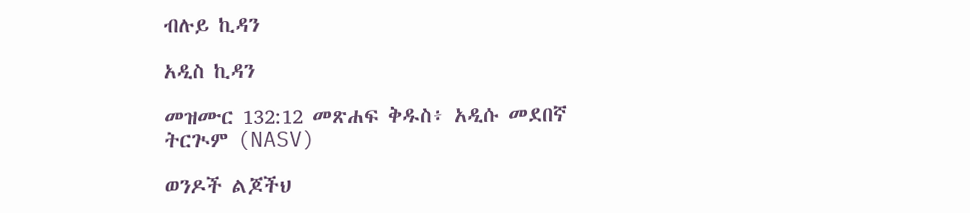ብሉይ ኪዳን

አዲስ ኪዳን

መዝሙር 132:12 መጽሐፍ ቅዱስ፥ አዲሱ መደበኛ ትርጒም (NASV)

ወንዶች ልጆችህ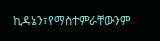ኪዳኔን፣የማስተምራቸውንም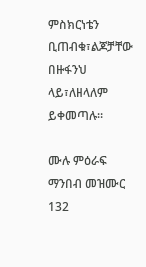ምስክርነቴን ቢጠብቁ፣ልጆቻቸው በዙፋንህ ላይ፣ለዘላለም ይቀመጣሉ።

ሙሉ ምዕራፍ ማንበብ መዝሙር 132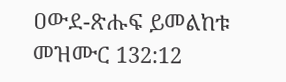ዐውደ-ጽሑፍ ይመልከቱ መዝሙር 132:12